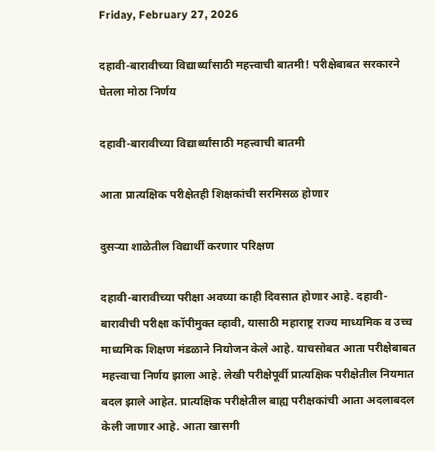Friday, February 27, 2026

दहावी-बारावीच्या विद्यार्थ्यांसाठी महत्त्वाची बातमी! परीक्षेबाबत सरकारने घेतला मोठा निर्णय

दहावी-बारावीच्या विद्यार्थ्यांसाठी महत्त्वाची बातमी

आता प्रात्यक्षिक परीक्षेतही शिक्षकांची सरमिसळ होणार

दुसऱ्या शाळेतील विद्यार्थी करणार परिक्षण

दहावी-बारावीच्या परीक्षा अवघ्या काही दिवसात होणार आहे. दहावी-बारावीची परीक्षा कॉपीमुक्त व्हावी, यासाठी महाराष्ट्र राज्य माध्यमिक व उच्च माध्यमिक शिक्षण मंडळाने नियोजन केले आहे. याचसोबत आता परीक्षेबाबत महत्त्वाचा निर्णय झाला आहे. लेखी परीक्षेपूर्वी प्रात्यक्षिक परीक्षेतील नियमात बदल झाले आहेत. प्रात्यक्षिक परीक्षेतील बाह्य परीक्षकांची आता अदलाबदल केली जाणार आहे. आता खासगी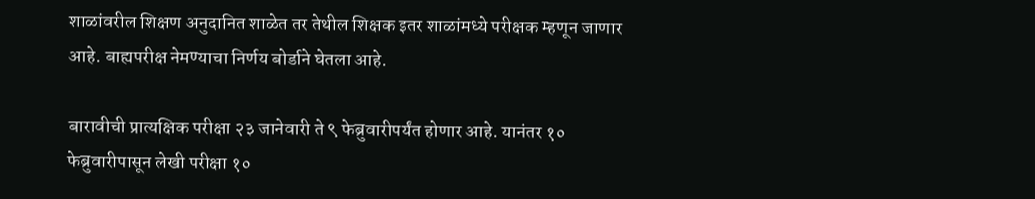शाळांवरील शिक्षण अनुदानित शाळेत तर तेथील शिक्षक इतर शाळांमध्ये परीक्षक म्हणून जाणार आहे. बाह्यपरीक्ष नेमण्याचा निर्णय बोर्डाने घेतला आहे.

बारावीची प्रात्यक्षिक परीक्षा २३ जानेवारी ते ९ फेब्रुवारीपर्यंत होणार आहे. यानंतर १० फेब्रुवारीपासून लेखी परीक्षा १०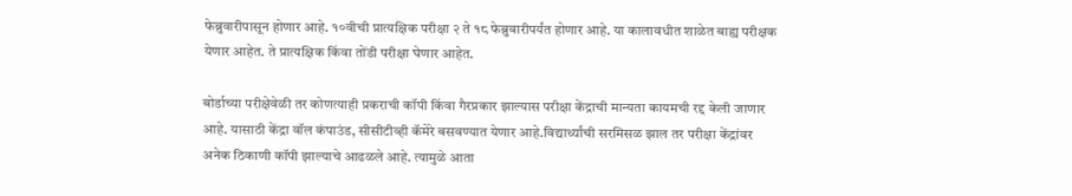फेब्रुवारीपासून होणार आहे. १०वीची प्रात्यक्षिक परीक्षा २ ते १८ फेब्रुवारीपर्यंत होणार आहे. या कालावधीत शाळेत बाह्य परीक्षक येणार आहेत. ते प्रात्यक्षिक किंवा तोंडी परीक्षा घेणार आहेत.

बोर्डाच्या परीक्षेवेळी तर कोणत्याही प्रकराची कॉपी किंवा गैरप्रकार झाल्यास परीक्षा केंद्राची मान्यता कायमची रद्द केली जाणार आहे. यासाठी केंद्रा वॉल कंपाउंड, सीसीटीव्ही कॅमेरे बसवण्यात येणार आहे.विद्यार्थ्यांची सरमिसळ झाल तर परीक्षा केंद्रांवर अनेक ठिकाणी कॉपी झाल्याचे आढळले आहे. त्यामुळे आता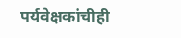पर्यवेक्षकांचीही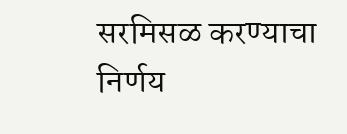सरमिसळ करण्याचा निर्णय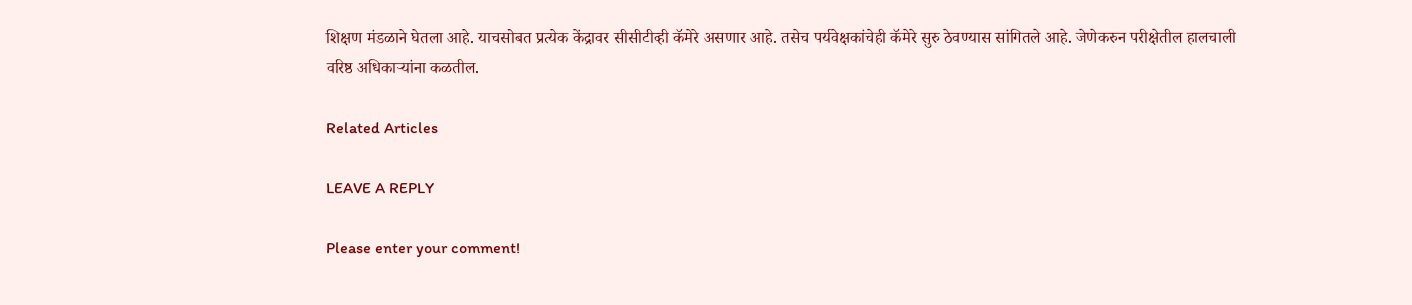शिक्षण मंडळाने घेतला आहे. याचसोबत प्रत्येक केंद्रावर सीसीटीव्ही कॅमेरे असणार आहे. तसेच पर्यवेक्षकांचेही कॅमेरे सुरु ठेवण्यास सांगितले आहे. जेणेकरुन परीक्षेतील हालचाली वरिष्ठ अधिकाऱ्यांना कळतील.

Related Articles

LEAVE A REPLY

Please enter your comment!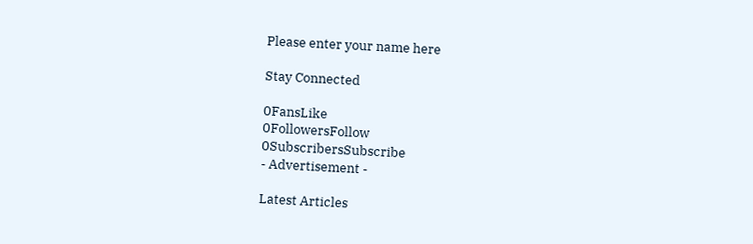Please enter your name here

Stay Connected

0FansLike
0FollowersFollow
0SubscribersSubscribe
- Advertisement -

Latest Articles